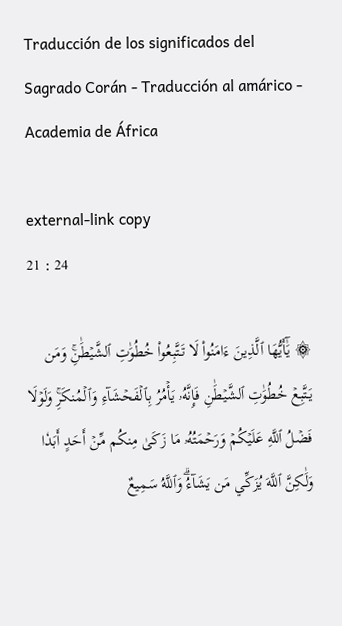Traducción de los significados del Sagrado Corán - Traducción al amárico - Academia de África

external-link copy
21 : 24

۞ يَٰٓأَيُّهَا ٱلَّذِينَ ءَامَنُواْ لَا تَتَّبِعُواْ خُطُوَٰتِ ٱلشَّيۡطَٰنِۚ وَمَن يَتَّبِعۡ خُطُوَٰتِ ٱلشَّيۡطَٰنِ فَإِنَّهُۥ يَأۡمُرُ بِٱلۡفَحۡشَآءِ وَٱلۡمُنكَرِۚ وَلَوۡلَا فَضۡلُ ٱللَّهِ عَلَيۡكُمۡ وَرَحۡمَتُهُۥ مَا زَكَىٰ مِنكُم مِّنۡ أَحَدٍ أَبَدٗا وَلَٰكِنَّ ٱللَّهَ يُزَكِّي مَن يَشَآءُۗ وَٱللَّهُ سَمِيعٌ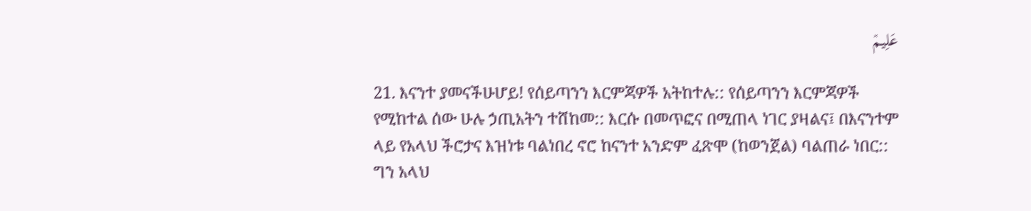عَلِيمٞ

21. እናንተ ያመናችሁሆይ! የሰይጣንን እርምጃዎች አትከተሉ:: የሰይጣንን እርምጃዎች የሚከተል ሰው ሁሉ ኃጢአትን ተሸከመ:: እርሱ በመጥፎና በሚጠላ ነገር ያዛልና፤ በእናንተም ላይ የአላህ ችሮታና እዝነቱ ባልነበረ ኖሮ ከናንተ አንድም ፈጽሞ (ከወንጀል) ባልጠራ ነበር:: ግን አላህ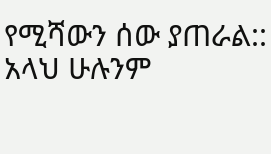የሚሻውን ሰው ያጠራል:: አላህ ሁሉንም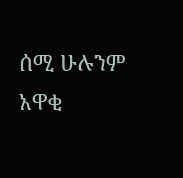ሰሚ ሁሉንም አዋቂ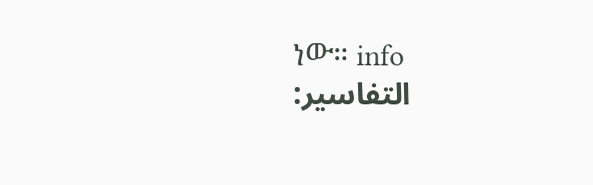ነው። info
التفاسير: